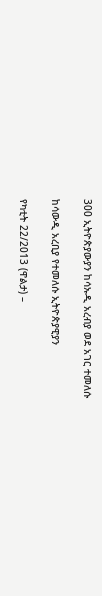300 ኢትዮጵያውያን ከሳኡዲ አረብያ ወደ አገር ተመለሱ

ከሳውዲ አረቢያ የተመለሱ ኢትዮጵያዊያን

የካቲት 22/2013 (ዋልታ) –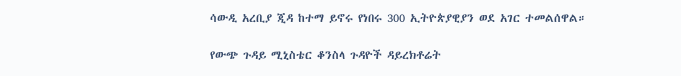ሳውዲ አረቢያ ጂዳ ከተማ ይኖሩ የነበሩ 300 ኢትዮጵያዊያን ወደ አገር ተመልሰዋል።

የውጭ ጉዳይ ሚኒስቴር ቆንስላ ጉዳዮች ዳይረክቶሬት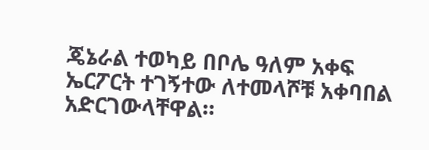ጄኔራል ተወካይ በቦሌ ዓለም አቀፍ ኤርፖርት ተገኝተው ለተመላሾቹ አቀባበል አድርገውላቸዋል።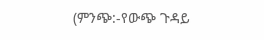(ምንጭ:-የውጭ ጉዳይ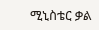ሚኒስቴር ቃል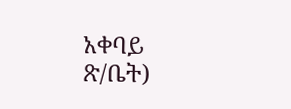አቀባይ ጽ/ቤት)